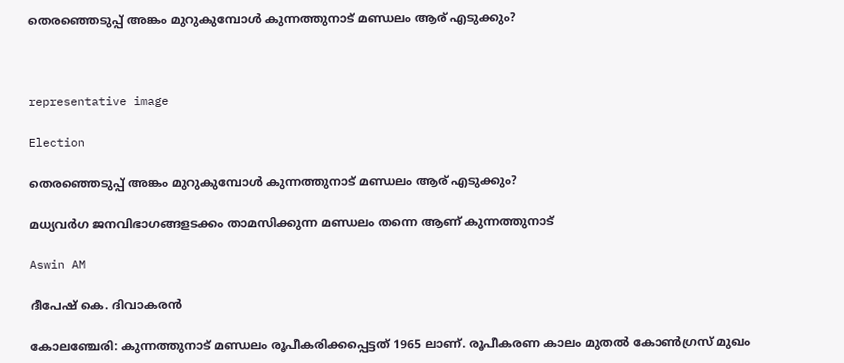തെരഞ്ഞെടുപ്പ് അങ്കം മുറുകുമ്പോൾ കുന്നത്തുനാട് മണ്ഡലം ആര് എടുക്കും?



representative image

Election

തെരഞ്ഞെടുപ്പ് അങ്കം മുറുകുമ്പോൾ കുന്നത്തുനാട് മണ്ഡലം ആര് എടുക്കും?

മധ്യവർഗ ജനവിഭാഗങ്ങളടക്കം താമസിക്കുന്ന മണ്ഡലം തന്നെ ആണ് കുന്നത്തുനാട്

Aswin AM

ദീപേഷ് കെ. ദിവാകരൻ

കോലഞ്ചേരി: കുന്നത്തുനാട് മണ്ഡലം രൂപീകരിക്കപ്പെട്ടത് 1965 ലാണ്. രൂപീകരണ കാലം മുതൽ കോൺഗ്രസ് മുഖം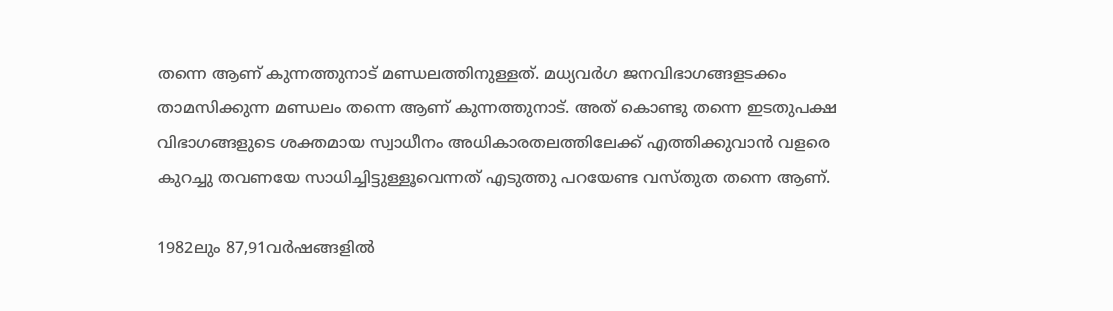തന്നെ ആണ് കുന്നത്തുനാട് മണ്ഡലത്തിനുള്ളത്. മധ്യവർഗ ജനവിഭാഗങ്ങളടക്കം താമസിക്കുന്ന മണ്ഡലം തന്നെ ആണ് കുന്നത്തുനാട്. അത് കൊണ്ടു തന്നെ ഇടതുപക്ഷ വിഭാഗങ്ങളുടെ ശക്തമായ സ്വാധീനം അധികാരതലത്തിലേക്ക് എത്തിക്കുവാൻ വളരെ കുറച്ചു തവണയേ സാധിച്ചിട്ടുള്ളൂവെന്നത് എടുത്തു പറയേണ്ട വസ്തുത തന്നെ ആണ്.

1982ലും 87,91വർഷങ്ങളിൽ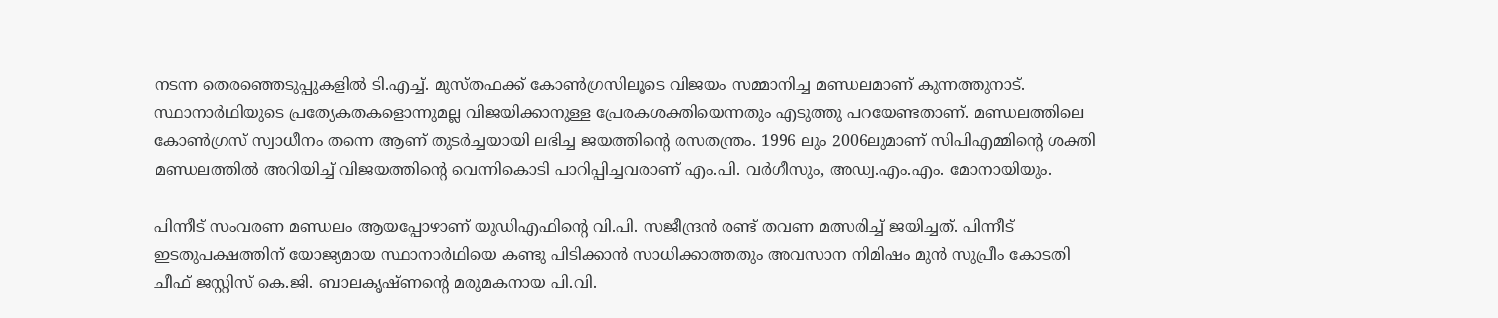നടന്ന തെരഞ്ഞെടുപ്പുകളിൽ ടി.എച്ച്. മുസ്തഫക്ക് കോൺഗ്രസിലൂടെ വിജയം സമ്മാനിച്ച മണ്ഡലമാണ് കുന്നത്തുനാട്. സ്ഥാനാർഥിയുടെ പ്രത്യേകതകളൊന്നുമല്ല വിജയിക്കാനുള്ള പ്രേരകശക്തിയെന്നതും എടുത്തു പറയേണ്ടതാണ്. മണ്ഡലത്തിലെ കോൺഗ്രസ് സ്വാധീനം തന്നെ ആണ് തുടർച്ചയായി ലഭിച്ച ജയത്തിന്‍റെ രസതന്ത്രം. 1996 ലും 2006ലുമാണ് സിപിഎമ്മിന്‍റെ ശക്തി മണ്ഡലത്തിൽ അറിയിച്ച് വിജയത്തിന്‍റെ വെന്നികൊടി പാറിപ്പിച്ചവരാണ് എം.പി. വർഗീസും, അഡ്വ.എം.എം. മോനായിയും.

പിന്നീട് സംവരണ മണ്ഡലം ആയപ്പോഴാണ് യുഡിഎഫിന്‍റെ വി.പി. സജീന്ദ്രൻ രണ്ട് തവണ മത്സരിച്ച് ജയിച്ചത്. പിന്നീട് ഇടതുപക്ഷത്തിന് യോജ്യമായ സ്ഥാനാർഥിയെ കണ്ടു പിടിക്കാൻ സാധിക്കാത്തതും അവസാന നിമിഷം മുൻ സുപ്രീം കോടതി ചീഫ് ജസ്റ്റിസ് കെ.ജി. ബാലകൃഷ്ണന്‍റെ മരുമകനായ പി.വി.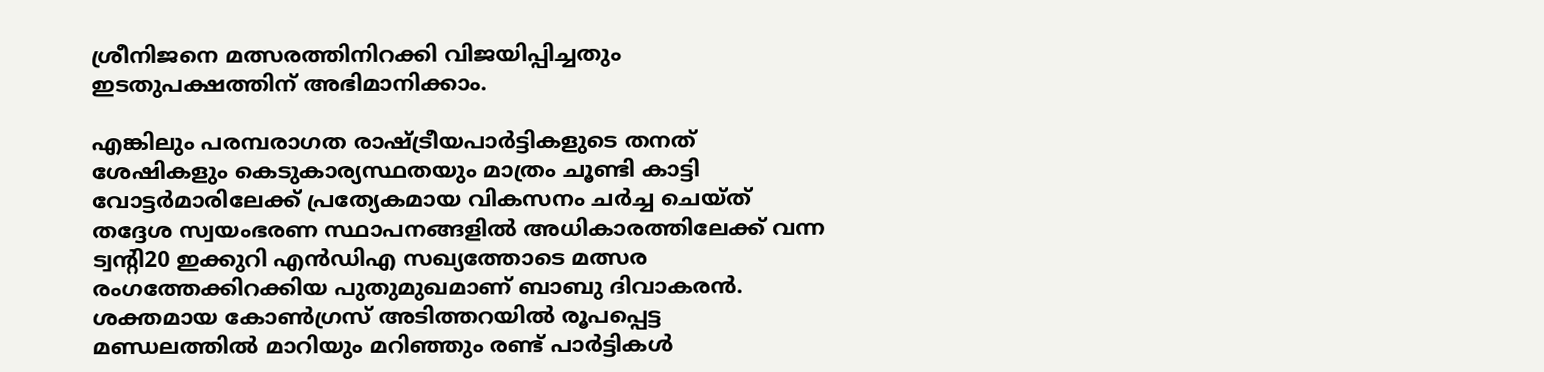ശ്രീനിജനെ മത്സരത്തിനിറക്കി വിജയിപ്പിച്ചതും ഇടതുപക്ഷത്തിന് അഭിമാനിക്കാം.

എങ്കിലും പരമ്പരാഗത രാഷ്ട്രീയപാർട്ടികളുടെ തനത് ശേഷികളും കെടുകാര്യസ്ഥതയും മാത്രം ചൂണ്ടി കാട്ടി വോട്ടർമാരിലേക്ക് പ്രത്യേകമായ വികസനം ചർച്ച ചെയ്ത് തദ്ദേശ സ്വയംഭരണ സ്ഥാപനങ്ങളിൽ അധികാരത്തിലേക്ക് വന്ന ട്വന്‍റി20 ഇക്കുറി എൻഡിഎ സഖ്യത്തോടെ മത്സര രംഗത്തേക്കിറക്കിയ പുതുമുഖമാണ് ബാബു ദിവാകരൻ. ശക്തമായ കോൺഗ്രസ് അടിത്തറയിൽ രൂപപ്പെട്ട മണ്ഡലത്തിൽ മാറിയും മറിഞ്ഞും രണ്ട് പാർട്ടികൾ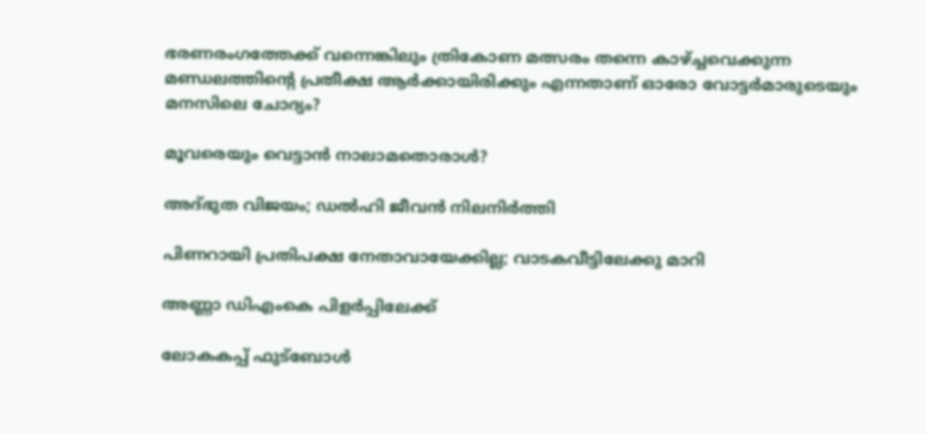ഭരണരംഗത്തേക്ക് വന്നെങ്കിലും ത്രികോണ മത്സരം തന്നെ കാഴ്ച്ചവെക്കുന്ന മണ്ഡലത്തിന്‍റെ പ്രതീക്ഷ ആർക്കായിരിക്കും എന്നതാണ് ഓരോ വോട്ടർമാരുടെയും മനസിലെ ചോദ്യം?

മൂവരെയും വെട്ടാൻ നാലാമതൊരാൾ?

അദ്ഭുത വിജയം; ഡൽഹി ജീവൻ നിലനിർത്തി

പിണറായി പ്രതിപക്ഷ നേതാവായേക്കില്ല; വാടകവീട്ടിലേക്കു മാറി

അണ്ണാ ഡിഎംകെ പിളർപ്പിലേക്ക്

ലോകകപ്പ് ഫുട്ബോൾ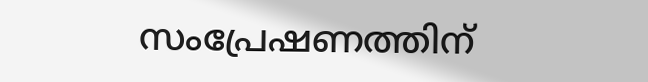സംപ്രേഷണത്തിന്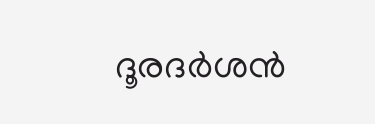ദൂരദർശൻ